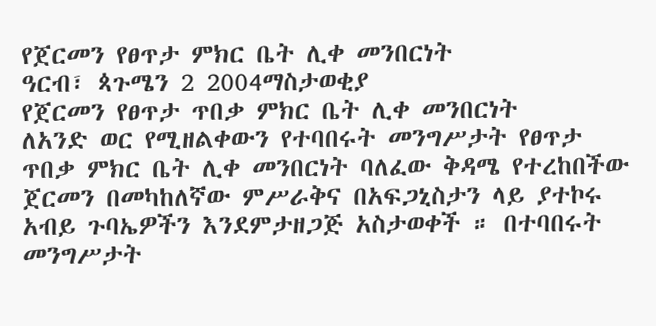የጀርመን የፀጥታ ምክር ቤት ሊቀ መንበርነት
ዓርብ፣ ጳጉሜን 2 2004ማስታወቂያ
የጀርመን የፀጥታ ጥበቃ ምክር ቤት ሊቀ መንበርነት
ለአንድ ወር የሚዘልቀውን የተባበሩት መንግሥታት የፀጥታ ጥበቃ ምክር ቤት ሊቀ መንበርነት ባለፈው ቅዳሜ የተረከበችው ጀርመን በመካከለኛው ምሥራቅና በአፍጋኒስታን ላይ ያተኮሩ አብይ ጉባኤዎችን እንደምታዘጋጅ አስታወቀች ። በተባበሩት መንግሥታት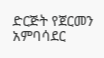ድርጅት የጀርመን አምባሳደር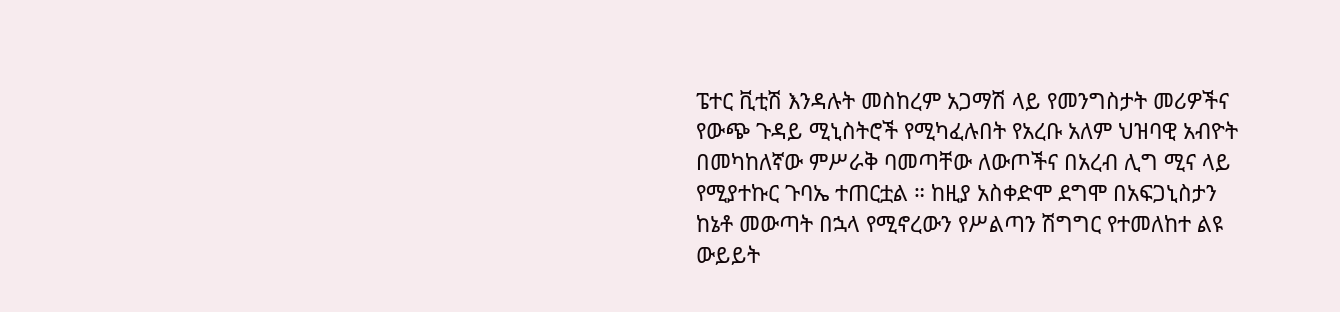ፔተር ቪቲሽ እንዳሉት መስከረም አጋማሽ ላይ የመንግስታት መሪዎችና የውጭ ጉዳይ ሚኒስትሮች የሚካፈሉበት የአረቡ አለም ህዝባዊ አብዮት በመካከለኛው ምሥራቅ ባመጣቸው ለውጦችና በአረብ ሊግ ሚና ላይ የሚያተኩር ጉባኤ ተጠርቷል ። ከዚያ አስቀድሞ ደግሞ በአፍጋኒስታን ከኔቶ መውጣት በኋላ የሚኖረውን የሥልጣን ሽግግር የተመለከተ ልዩ ውይይት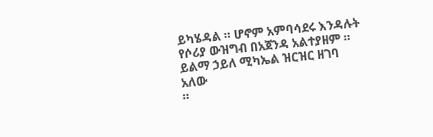ይካሄዳል ። ሆኖም አምባሳደሩ እንዳሉት የሶሪያ ውዝግብ በአጀንዳ አልተያዘም ። ይልማ ኃይለ ሚካኤል ዝርዝር ዘገባ አለው
።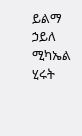ይልማ ኃይለ ሚካኤል
ሂሩት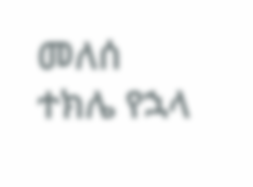መለሰ
ተክሌ የኋላ